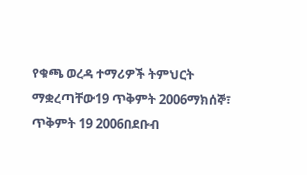የቁጫ ወረዳ ተማሪዎች ትምህርት ማቋረጣቸው19 ጥቅምት 2006ማክሰኞ፣ ጥቅምት 19 2006በደቡብ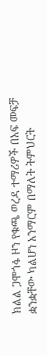ክልል ጋሞጎፋ ዞን የቁጫ ወረዳ ተማሪዎች በአፍ መፍቻ ቋንቋቸው ካልሆነ አንማርም በማለት ትምህርት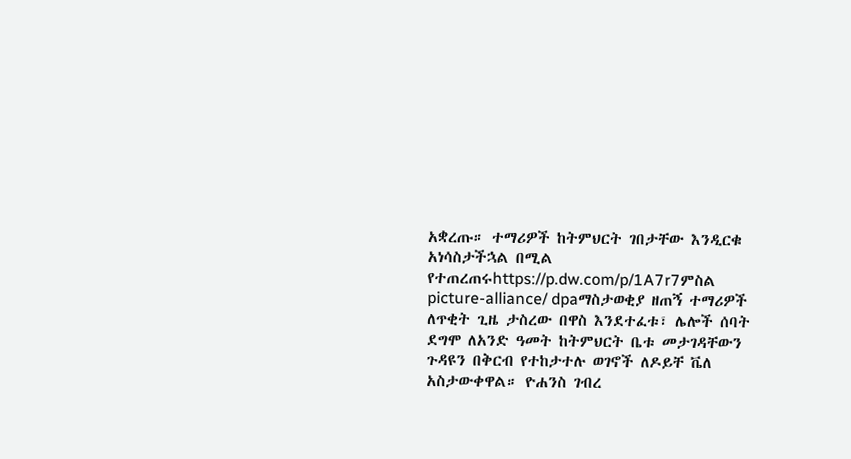አቋረጡ። ተማሪዎች ከትምህርት ገበታቸው እንዲርቁ አነሳስታችኋል በሚል የተጠረጠሩhttps://p.dw.com/p/1A7r7ምስል picture-alliance/ dpaማስታወቂያ ዘጠኝ ተማሪዎች ለጥቂት ጊዜ ታስረው በዋስ እንደተፈቱ፣ ሌሎች ሰባት ደግሞ ለአንድ ዓመት ከትምህርት ቤቱ መታገዳቸውን ጉዳዩን በቅርብ የተከታተሉ ወገኖች ለዶይቸ ቬለ አስታውቀዋል። ዮሐንስ ገብረ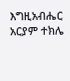እግዚአብሔር አርያም ተክሌ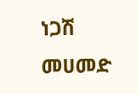ነጋሽ መሀመድ